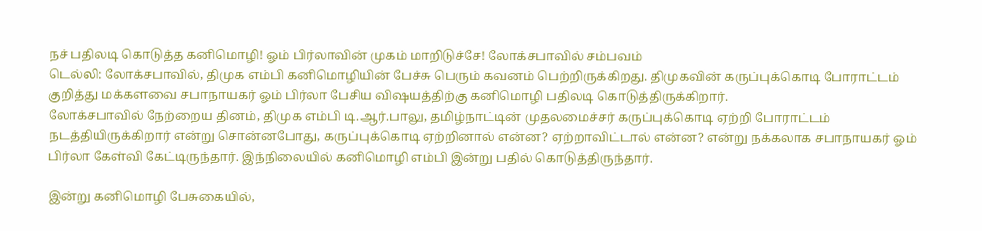நச் பதிலடி கொடுத்த கனிமொழி! ஓம் பிர்லாவின் முகம் மாறிடுச்சே! லோக்சபாவில் சம்பவம்
டெல்லி: லோக்சபாவில், திமுக எம்பி கனிமொழியின் பேச்சு பெரும் கவனம் பெற்றிருக்கிறது. திமுகவின் கருப்புக்கொடி போராட்டம் குறித்து மக்களவை சபாநாயகர் ஓம் பிர்லா பேசிய விஷயத்திற்கு கனிமொழி பதிலடி கொடுத்திருக்கிறார்.
லோக்சபாவில் நேற்றைய தினம், திமுக எம்பி டி.ஆர்.பாலு, தமிழ்நாட்டின் முதலமைச்சர் கருப்புக்கொடி ஏற்றி போராட்டம் நடத்தியிருக்கிறார் என்று சொன்னபோது, கருப்புக்கொடி ஏற்றினால் என்ன? ஏற்றாவிட்டால் என்ன? என்று நக்கலாக சபாநாயகர் ஓம் பிர்லா கேள்வி கேட்டிருந்தார். இந்நிலையில் கனிமொழி எம்பி இன்று பதில் கொடுத்திருந்தார்.

இன்று கனிமொழி பேசுகையில்,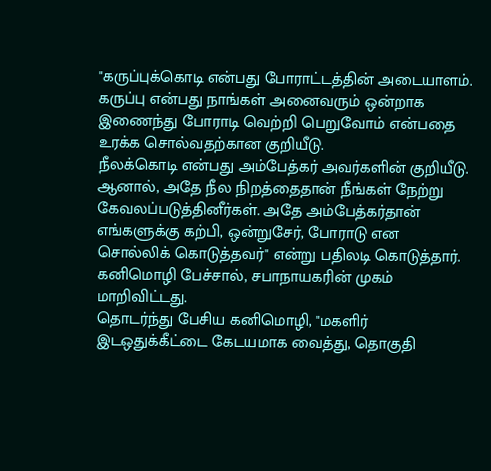"கருப்புக்கொடி என்பது போராட்டத்தின் அடையாளம். கருப்பு என்பது நாங்கள் அனைவரும் ஒன்றாக இணைந்து போராடி வெற்றி பெறுவோம் என்பதை உரக்க சொல்வதற்கான குறியீடு.
நீலக்கொடி என்பது அம்பேத்கர் அவர்களின் குறியீடு. ஆனால், அதே நீல நிறத்தைதான் நீங்கள் நேற்று கேவலப்படுத்தினீர்கள். அதே அம்பேத்கர்தான் எங்களுக்கு கற்பி, ஒன்றுசேர், போராடு என சொல்லிக் கொடுத்தவர்" என்று பதிலடி கொடுத்தார். கனிமொழி பேச்சால், சபாநாயகரின் முகம் மாறிவிட்டது.
தொடர்ந்து பேசிய கனிமொழி, "மகளிர் இடஒதுக்கீட்டை கேடயமாக வைத்து, தொகுதி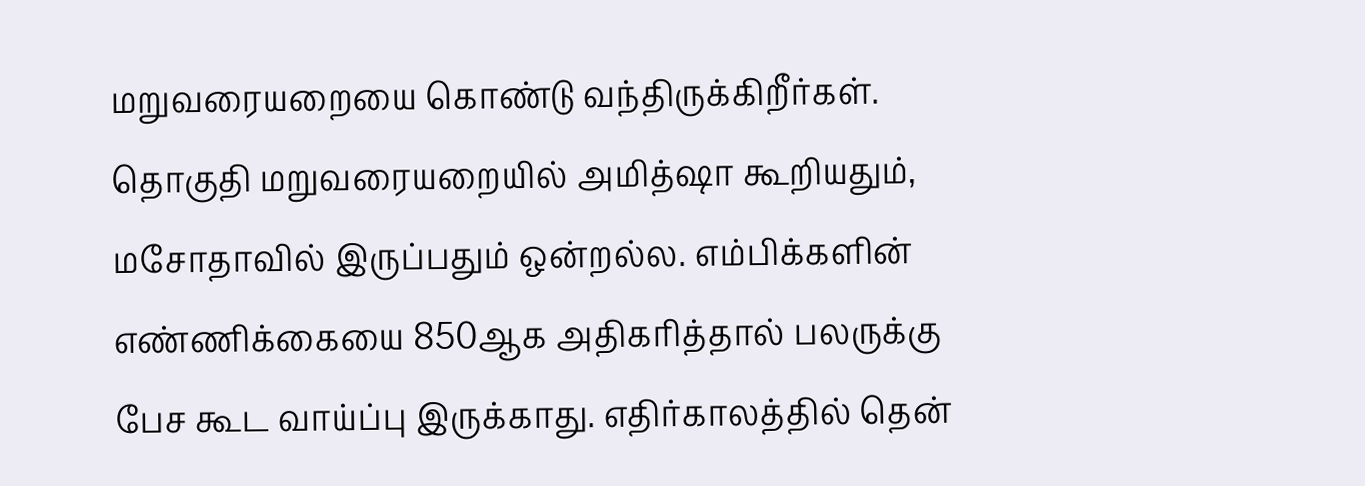மறுவரையறையை கொண்டு வந்திருக்கிறீர்கள். தொகுதி மறுவரையறையில் அமித்ஷா கூறியதும், மசோதாவில் இருப்பதும் ஒன்றல்ல. எம்பிக்களின் எண்ணிக்கையை 850ஆக அதிகரித்தால் பலருக்கு பேச கூட வாய்ப்பு இருக்காது. எதிர்காலத்தில் தென்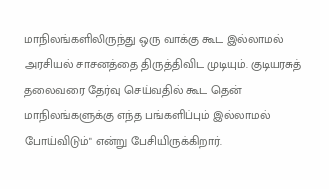மாநிலங்களிலிருந்து ஒரு வாக்கு கூட இல்லாமல் அரசியல் சாசனத்தை திருத்திவிட முடியும். குடியரசுத் தலைவரை தேர்வு செய்வதில் கூட தென் மாநிலங்களுக்கு எந்த பங்களிப்பும் இல்லாமல் போய்விடும்" என்று பேசியிருக்கிறார்.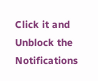Click it and Unblock the Notifications